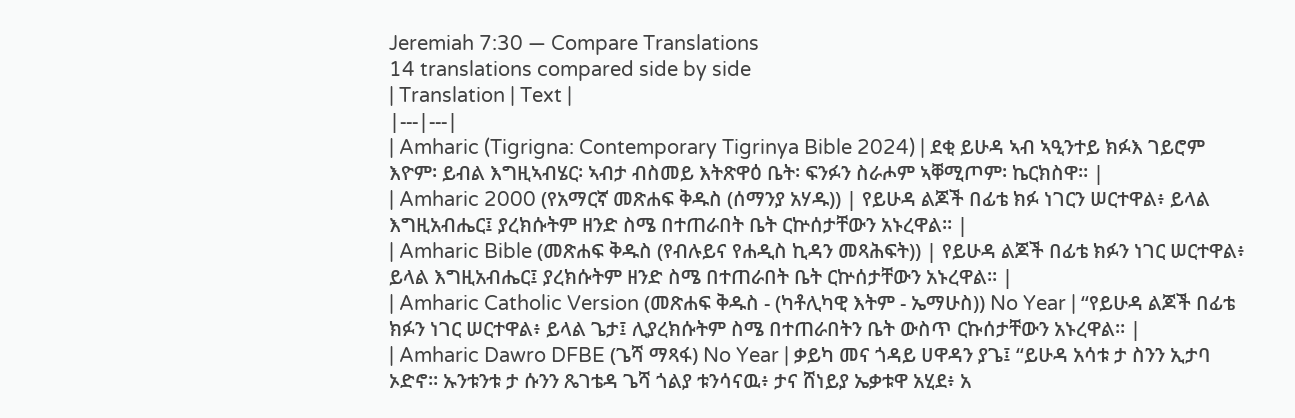Jeremiah 7:30 — Compare Translations
14 translations compared side by side
| Translation | Text |
|---|---|
| Amharic (Tigrigna: Contemporary Tigrinya Bible 2024) | ደቂ ይሁዳ ኣብ ኣዒንተይ ክፉእ ገይሮም እዮም፡ ይብል እግዚኣብሄር፡ ኣብታ ብስመይ እትጽዋዕ ቤት፡ ፍንፉን ስራሖም ኣቐሚጦም፡ ኬርክስዋ። |
| Amharic 2000 (የአማርኛ መጽሐፍ ቅዱስ (ሰማንያ አሃዱ)) | የይሁዳ ልጆች በፊቴ ክፉ ነገርን ሠርተዋል፥ ይላል እግዚአብሔር፤ ያረክሱትም ዘንድ ስሜ በተጠራበት ቤት ርኵሰታቸውን አኑረዋል። |
| Amharic Bible (መጽሐፍ ቅዱስ (የብሉይና የሐዲስ ኪዳን መጻሕፍት)) | የይሁዳ ልጆች በፊቴ ክፉን ነገር ሠርተዋል፥ ይላል እግዚአብሔር፤ ያረክሱትም ዘንድ ስሜ በተጠራበት ቤት ርኵሰታቸውን አኑረዋል። |
| Amharic Catholic Version (መጽሐፍ ቅዱስ - (ካቶሊካዊ እትም - ኤማሁስ)) No Year | “የይሁዳ ልጆች በፊቴ ክፉን ነገር ሠርተዋል፥ ይላል ጌታ፤ ሊያረክሱትም ስሜ በተጠራበትን ቤት ውስጥ ርኩሰታቸውን አኑረዋል። |
| Amharic Dawro DFBE (ጌሻ ማጻፋ) No Year | ቃይካ መና ጎዳይ ሀዋዳን ያጌ፤ “ይሁዳ አሳቱ ታ ስንን ኢታባ ኦድኖ። ኡንቱንቱ ታ ሱንን ጼገቴዳ ጌሻ ጎልያ ቱንሳናዉ፥ ታና ሸነይያ ኤቃቱዋ አሂደ፥ አ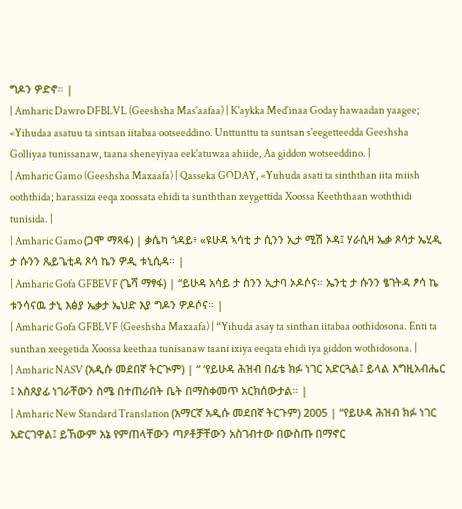ግዶን ዎድኖ። |
| Amharic Dawro DFBLVL (Geeshsha Mas'aafaa) | K'aykka Med'inaa Goday hawaadan yaagee; «Yihudaa asatuu ta sintsan iitabaa ootseeddino. Unttunttu ta suntsan s'eegetteedda Geeshsha Golliyaa tunissanaw, taana sheneyiyaa eek'atuwaa ahiide, Aa giddon wotseeddino. |
| Amharic Gamo (Geeshsha Maxaafa) | Qasseka GODAY, «Yuhuda asati ta sinththan iita miish ooththida; harassiza eeqa xoossata ehidi ta sunththan xeygettida Xoossa Keeththaan woththidi tunisida. |
| Amharic Gamo (ጋሞ ማጻፋ) | ቃሴካ ጎዳይ፥ «ዩሁዳ ኣሳቲ ታ ሲንን ኢታ ሚሽ ኦዳ፤ ሃራሲዛ ኤቃ ጾሳታ ኤሂዲ ታ ሱንን ጼይጌቲዳ ጾሳ ኬን ዎዲ ቱኒሲዳ። |
| Amharic Gofa GFBEVF (ጌሻ ማፃፋ) | “ይሁዳ አሳይ ታ ስንን ኢታባ ኦዶሶና። ኤንቲ ታ ሱንን ፄገትዳ ፆሳ ኬ ቱንሳናዉ ታኒ እፅያ ኤቃታ ኤህድ እያ ግዶን ዎዶሶና። |
| Amharic Gofa GFBLVF (Geeshsha Maxaafa) | “Yihuda asay ta sinthan iitabaa oothidosona. Enti ta sunthan xeegetida Xoossa keethaa tunisanaw taani ixiya eeqata ehidi iya giddon wothidosona. |
| Amharic NASV (አዲሱ መደበኛ ትርጒም) | “ ‘የይሁዳ ሕዝብ በፊቴ ክፉ ነገር አድርጓል፤ ይላል እግዚአብሔር ፤ አስጸያፊ ነገራቸውን ስሜ በተጠራበት ቤት በማስቀመጥ አርክሰውታል። |
| Amharic New Standard Translation (አማርኛ አዲሱ መደበኛ ትርጉም) 2005 | “የይሁዳ ሕዝብ ክፉ ነገር አድርገዋል፤ ይኸውም እኔ የምጠላቸውን ጣዖቶቻቸውን አስገብተው በውስጡ በማኖር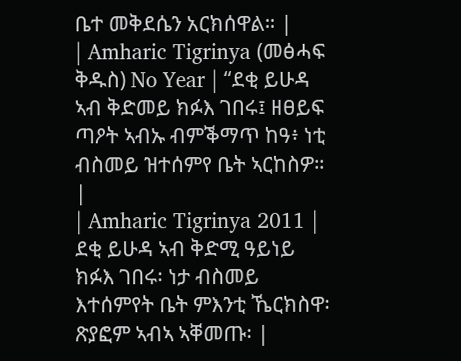ቤተ መቅደሴን አርክሰዋል። |
| Amharic Tigrinya (መፅሓፍ ቅዱስ) No Year | “ደቂ ይሁዳ ኣብ ቅድመይ ክፉእ ገበሩ፤ ዘፀይፍ ጣዖት ኣብኡ ብምቕማጥ ከዓ፥ ነቲ ብስመይ ዝተሰምየ ቤት ኣርከስዎ። |
| Amharic Tigrinya 2011 | ደቂ ይሁዳ ኣብ ቅድሚ ዓይነይ ክፉእ ገበሩ፡ ነታ ብስመይ እተሰምየት ቤት ምእንቲ ኼርክስዋ፡ ጽያፎም ኣብኣ ኣቐመጡ፡ |